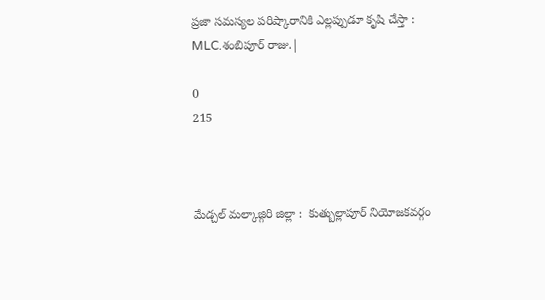ప్రజా సమస్యల పరిష్కారానికి ఎల్లప్పుడూ కృషి చేస్తా : MLC.శంబిపూర్ రాజు.|

0
215



మేడ్చల్ మల్కాజ్గిరి జిల్లా :  కుత్బుల్లాపూర్ నియోజకవర్గం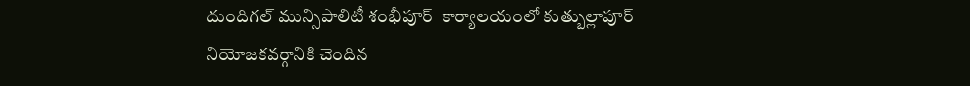దుందిగల్ మున్సిపాలిటీ శంభీపూర్  కార్యాలయంలో కుత్బుల్లాపూర్ నియోజకవర్గానికి చెందిన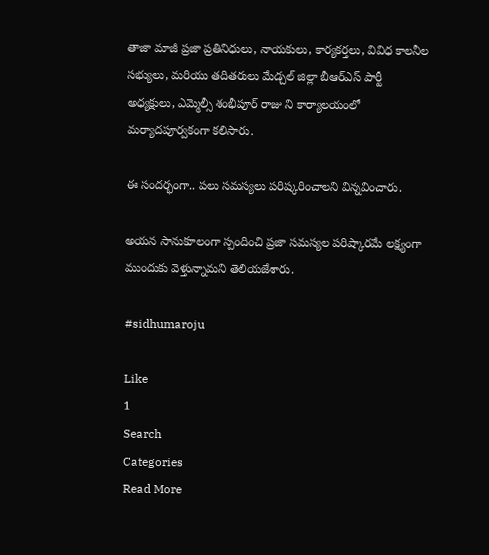తాజా మాజీ ప్రజా ప్రతినిధులు, నాయకులు, కార్యకర్తలు, వివిధ కాలనీల సభ్యులు, మరియు తదితరులు మేడ్చల్ జిల్లా బీఆర్ఎస్ పార్టీ అధ్యక్షులు, ఎమ్మెల్సీ శంభీపూర్ రాజు ని కార్యాలయంలో మర్యాదపూర్వకంగా కలిసారు.

ఈ సందర్భంగా.. పలు సమస్యలు పరిష్కరించాలని విన్నవించారు.

అయన సానుకూలంగా స్పందించి ప్రజా సమస్యల పరిష్కారమే లక్ష్యంగా ముందుకు వెళ్తున్నామని తెలియజేశారు.

#sidhumaroju

Like
1
Search
Categories
Read More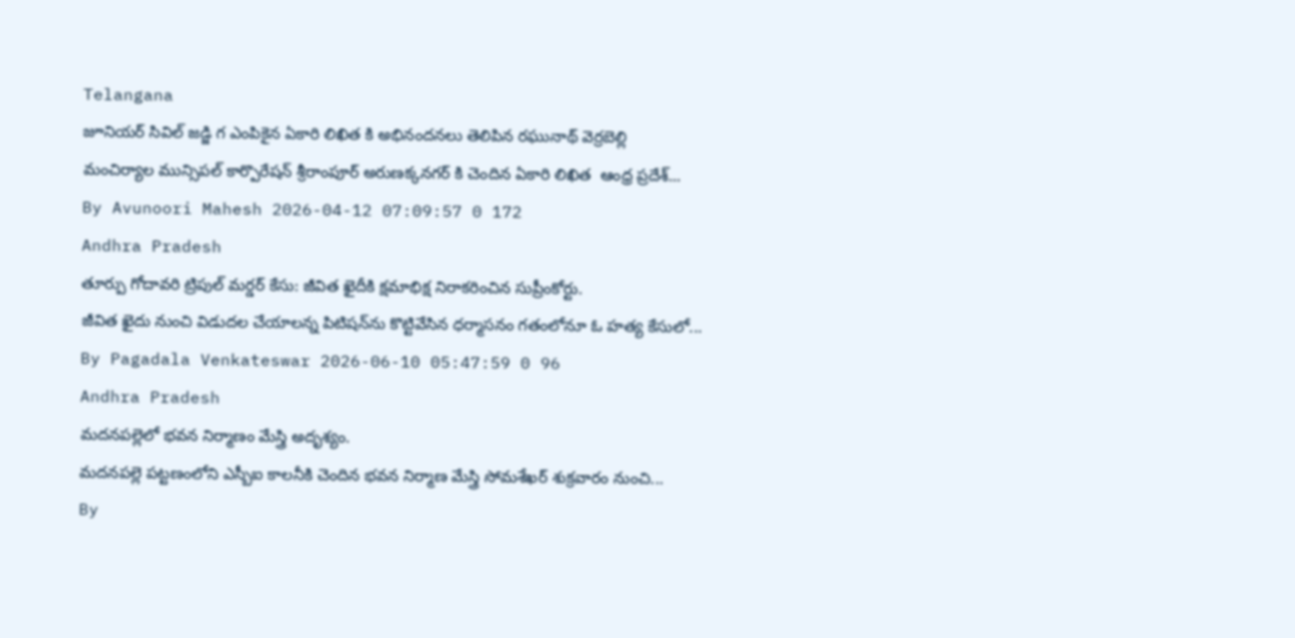Telangana
జూనియర్ సివిల్ జడ్జి గ ఎంపికైన ఏకారి లిఖిత కి అభినందనలు తెలిపిన రఘునాథ్ వెర్రబెల్లి
మంచిర్యాల మున్సిపల్ కార్పొరేషన్ శ్రీరాంపూర్ అరుణక్కనగర్ కి చెందిన ఏకారి లిఖిత  ఆంధ్ర ప్రదేశ్...
By Avunoori Mahesh 2026-04-12 07:09:57 0 172
Andhra Pradesh
తూర్పు గోదావరి ట్రిపుల్ మర్డర్ కేసు: జీవిత ఖైదీకి క్షమాభిక్ష నిరాకరించిన సుప్రీంకోర్టు.
జీవిత ఖైదు నుంచి విడుదల చేయాలన్న పిటిషన్‌ను కొట్టివేసిన ధర్మాసనం గతంలోనూ ఓ హత్య కేసులో...
By Pagadala Venkateswar 2026-06-10 05:47:59 0 96
Andhra Pradesh
మదనపల్లెలో భవన నిర్మాణం మేస్త్రి అదృశ్యం.
మదనపల్లె పట్టణంలోని ఎస్బీఐ కాలనీకి చెందిన భవన నిర్మాణ మేస్త్రి సోమశేఖర్ శుక్రవారం నుంచి...
By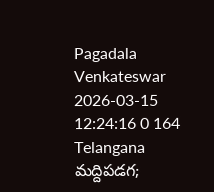Pagadala Venkateswar 2026-03-15 12:24:16 0 164
Telangana
మద్దిపడగ;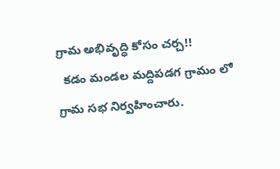గ్రామ అభివృద్ధి కోసం చర్చ!!
  కడం మండల మద్దిపడగ గ్రామం లో గ్రామ సభ నిర్వహించారు.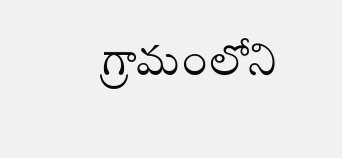గ్రామంలోని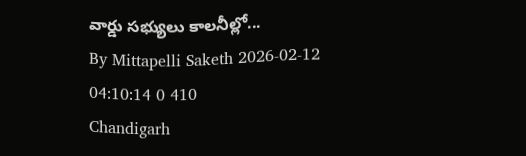వార్డు సభ్యులు కాలనీల్లో...
By Mittapelli Saketh 2026-02-12 04:10:14 0 410
Chandigarh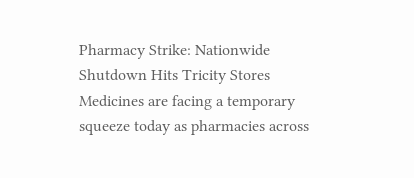Pharmacy Strike: Nationwide Shutdown Hits Tricity Stores
Medicines are facing a temporary squeeze today as pharmacies across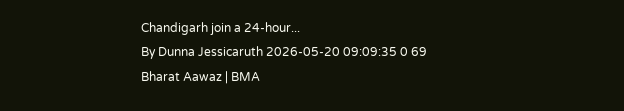Chandigarh join a 24-hour...
By Dunna Jessicaruth 2026-05-20 09:09:35 0 69
Bharat Aawaz | BMA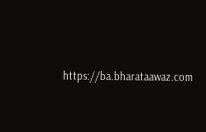https://ba.bharataawaz.com